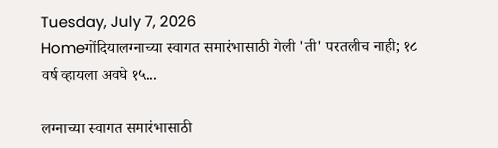Tuesday, July 7, 2026
Homeगोंदियालग्नाच्या स्वागत समारंभासाठी गेली 'ती' परतलीच नाही; १८ वर्ष व्हायला अवघे १५...

लग्नाच्या स्वागत समारंभासाठी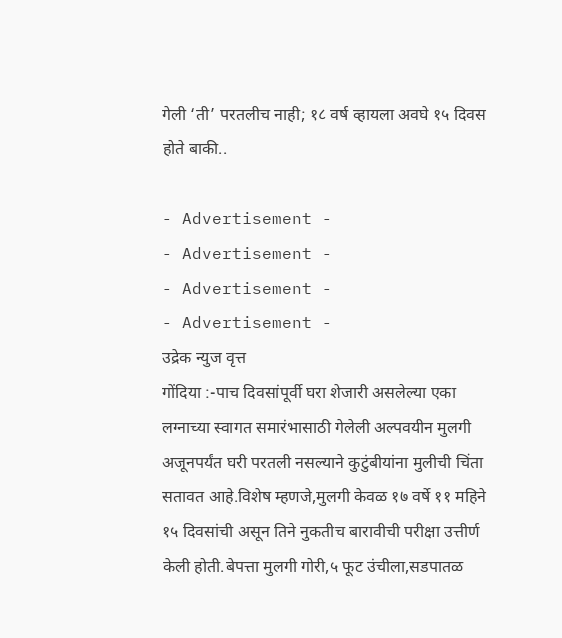गेली ‘ती’ परतलीच नाही; १८ वर्ष व्हायला अवघे १५ दिवस होते बाकी..

- Advertisement -
- Advertisement -
- Advertisement -
- Advertisement -
उद्रेक न्युज वृत्त
गोंदिया :-पाच दिवसांपूर्वी घरा शेजारी असलेल्या एका लग्नाच्या स्वागत समारंभासाठी गेलेली अल्पवयीन मुलगी अजूनपर्यंत घरी परतली नसल्याने कुटुंबीयांना मुलीची चिंता सतावत आहे.विशेष म्हणजे,मुलगी केवळ १७ वर्षे ११ महिने १५ दिवसांची असून तिने नुकतीच बारावीची परीक्षा उत्तीर्ण केली होती.बेपत्ता मुलगी गोरी,५ फूट उंचीला,सडपातळ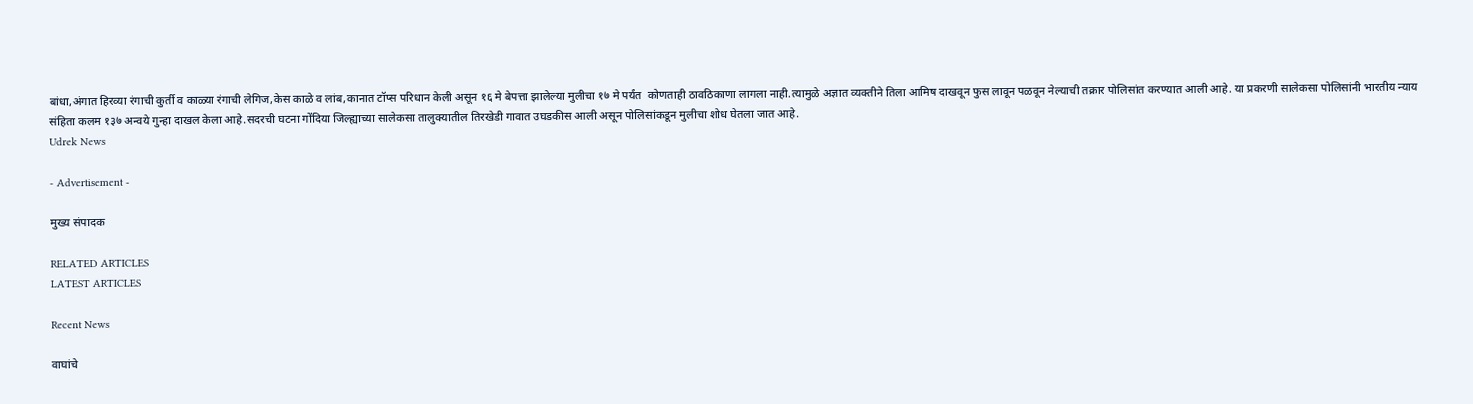बांधा,अंगात हिरव्या रंगाची कुर्ती व काळ्या रंगाची लेगिज,केस काळे व लांब,कानात टॉप्स परिधान केली असून १६ मे बेपत्ता झालेल्या मुलीचा १७ मे पर्यंत  कोणताही ठावठिकाणा लागला नाही.त्यामुळे अज्ञात व्यक्तीने तिला आमिष दाखवून फुस लावून पळवून नेल्याची तक्रार पोलिसांत करण्यात आली आहे. या प्रकरणी सालेकसा पोलिसांनी भारतीय न्याय संहिता कलम १३७ अन्वये गुन्हा दाखल केला आहे.सदरची घटना गोंदिया जिल्ह्याच्या सालेकसा तालुक्यातील तिरखेडी गावात उघडकीस आली असून पोलिसांकडून मुलीचा शोध घेतला जात आहे.
Udrek News

- Advertisement -

मुख्य संपादक

RELATED ARTICLES
LATEST ARTICLES

Recent News

वाघांचे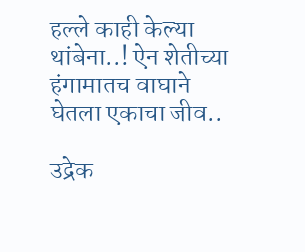हल्ले काही केल्या थांबेना..! ऐन शेतीच्या हंगामातच वाघाने घेतला एकाचा जीव..

उद्रेक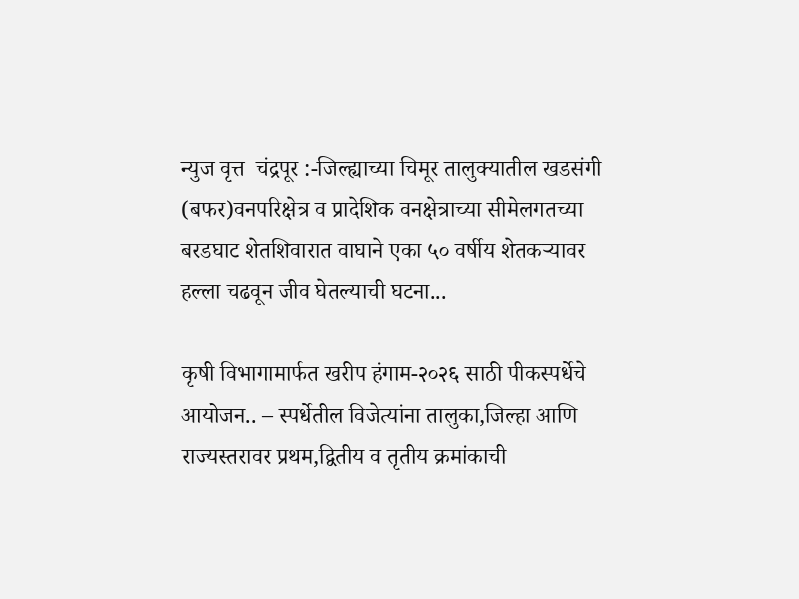न्युज वृत्त  चंद्रपूर :-जिल्ह्याच्या चिमूर तालुक्यातील खडसंगी (बफर)वनपरिक्षेत्र व प्रादेशिक वनक्षेत्राच्या सीमेलगतच्या बरडघाट शेतशिवारात वाघाने एका ५० वर्षीय शेतकऱ्यावर हल्ला चढवून जीव घेतल्याची घटना...

कृषी विभागामार्फत खरीप हंगाम-२०२६ साठी पीकस्पर्धेचे आयोजन.. – स्पर्धेतील विजेत्यांना तालुका,जिल्हा आणि राज्यस्तरावर प्रथम,द्वितीय व तृतीय क्रमांकाची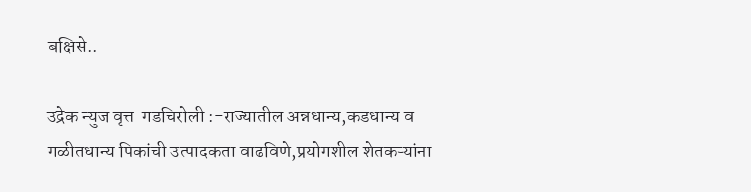बक्षिसे..

उद्रेक न्युज वृत्त  गडचिरोली :-राज्यातील अन्नधान्य,कडधान्य व गळीतधान्य पिकांची उत्पादकता वाढविणे,प्रयोगशील शेतकऱ्यांना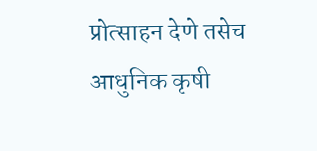प्रोत्साहन देणे तसेच आधुनिक कृषी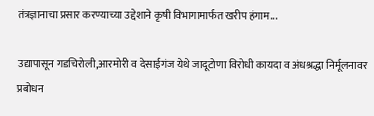तंत्रज्ञानाचा प्रसार करण्याच्या उद्देशाने कृषी विभागामार्फत खरीप हंगाम...

उद्यापासून गडचिरोली,आरमोरी व देसाईगंज येथे जादूटोणा विरोधी कायदा व अंधश्रद्धा निर्मूलनावर प्रबोधन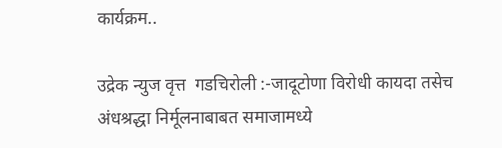कार्यक्रम..

उद्रेक न्युज वृत्त  गडचिरोली :-जादूटोणा विरोधी कायदा तसेच अंधश्रद्धा निर्मूलनाबाबत समाजामध्ये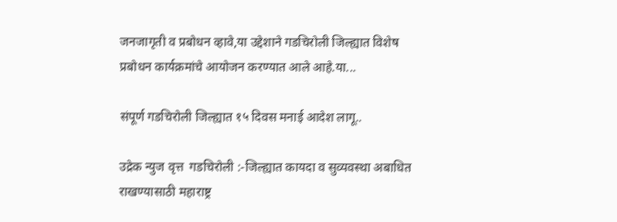जनजागृती व प्रबोधन व्हावे,या उद्देशाने गडचिरोली जिल्ह्यात विशेष प्रबोधन कार्यक्रमांचे आयोजन करण्यात आले आहे.या...

संपूर्ण गडचिरोली जिल्ह्यात १५ दिवस मनाई आदेश लागू..

उद्रेक न्युज वृत्त  गडचिरोली :-जिल्ह्यात कायदा व सुव्यवस्था अबाधित राखण्यासाठी महाराष्ट्र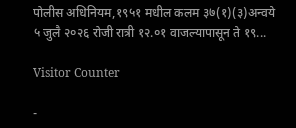पोलीस अधिनियम,१९५१ मधील कलम ३७(१)(३)अन्वये ५ जुलै २०२६ रोजी रात्री १२.०१ वाजल्यापासून ते १९...

Visitor Counter

-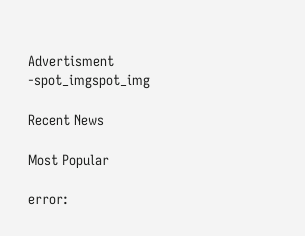Advertisment -spot_imgspot_img

Recent News

Most Popular

error: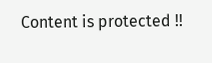Content is protected !!